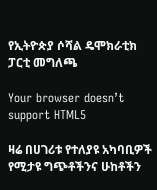የኢትዮጵያ ሶሻል ዴሞክራቲክ ፓርቲ መግለጫ

Your browser doesn’t support HTML5

ዛሬ በሀገሪቱ የተለያዩ አካባቢዎች የሚታዩ ግጭቶችንና ሁከቶችን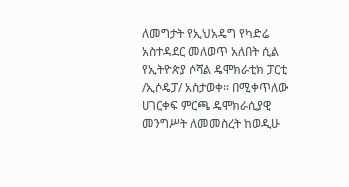ለመግታት የኢህአዴግ የካድሬ አስተዳደር መለወጥ አለበት ሲል የኢትዮጵያ ሶሻል ዴሞክራቲክ ፓርቲ /ኢሶዴፓ/ አስታወቀ፡፡ በሚቀጥለው ሀገርቀፍ ምርጫ ዴሞክራሲያዊ መንግሥት ለመመስረት ከወዲሁ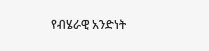የብሄራዊ አንድነት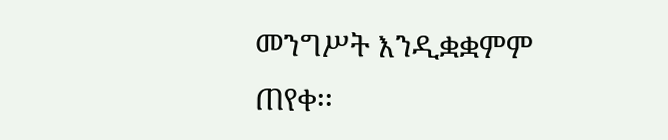መንግሥት እንዲቋቋምም ጠየቀ፡፡